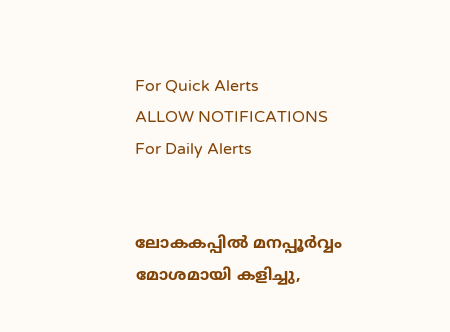For Quick Alerts
ALLOW NOTIFICATIONS
For Daily Alerts


ലോകകപ്പില്‍ മനപ്പൂര്‍വ്വം മോശമായി കളിച്ചു,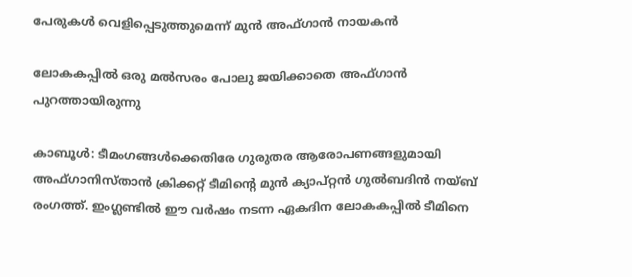പേരുകള്‍ വെളിപ്പെടുത്തുമെന്ന് മുന്‍ അഫ്ഗാന്‍ നായകന്‍

ലോകകപ്പില്‍ ഒരു മല്‍സരം പോലു ജയിക്കാതെ അഫ്ഗാന്‍ പുറത്തായിരുന്നു

കാബൂള്‍: ടീമംഗങ്ങള്‍ക്കെതിരേ ഗുരുതര ആരോപണങ്ങളുമായി അഫ്ഗാനിസ്താന്‍ ക്രിക്കറ്റ് ടീമിന്റെ മുന്‍ ക്യാപ്റ്റന്‍ ഗുല്‍ബദിന്‍ നയ്ബ് രംഗത്ത്. ഇംഗ്ലണ്ടില്‍ ഈ വര്‍ഷം നടന്ന ഏകദിന ലോകകപ്പില്‍ ടീമിനെ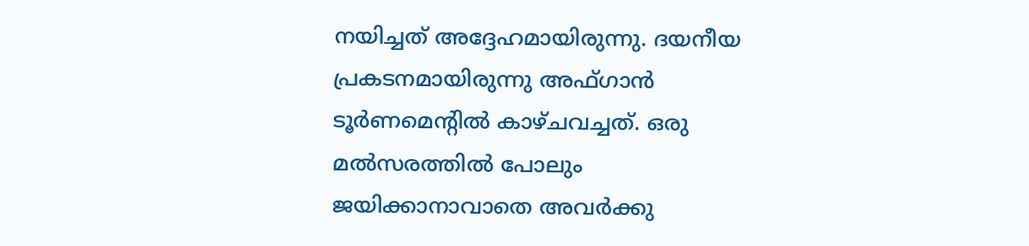നയിച്ചത് അദ്ദേഹമായിരുന്നു. ദയനീയ പ്രകടനമായിരുന്നു അഫ്ഗാന്‍ ടൂര്‍ണമെന്റില്‍ കാഴ്ചവച്ചത്. ഒരു മല്‍സരത്തില്‍ പോലും ജയിക്കാനാവാതെ അവര്‍ക്കു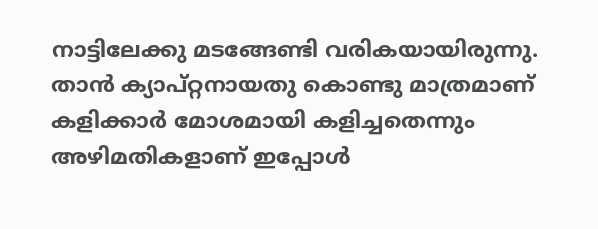നാട്ടിലേക്കു മടങ്ങേണ്ടി വരികയായിരുന്നു. താന്‍ ക്യാപ്റ്റനായതു കൊണ്ടു മാത്രമാണ് കളിക്കാര്‍ മോശമായി കളിച്ചതെന്നും അഴിമതികളാണ് ഇപ്പോള്‍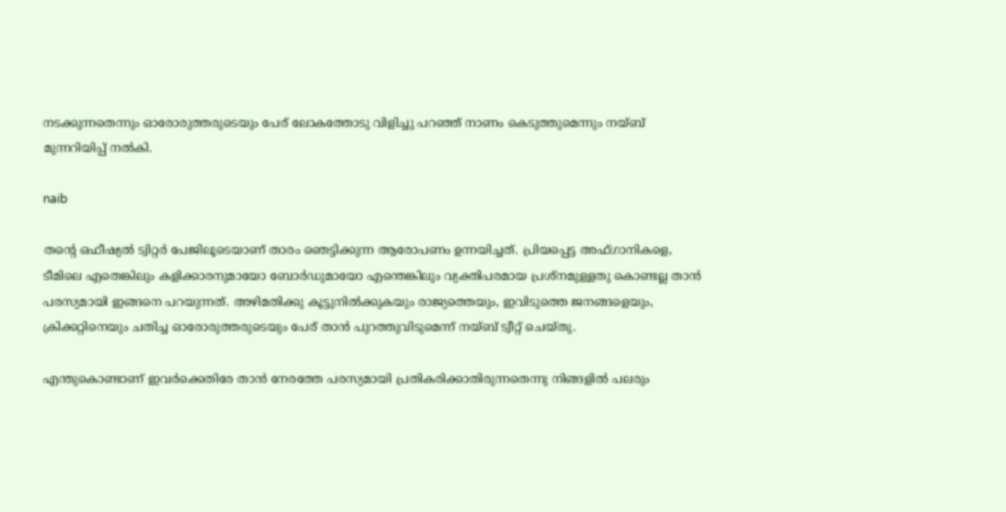നടക്കുന്നതെന്നും ഓരോരുത്തരുടെയും പേര് ലോകത്തോടു വിളിച്ചു പറഞ്ഞ് നാണം കെടുത്തുമെന്നും നയ്ബ് മുന്നറിയിപ്പ് നല്‍കി.

naib

തന്റെ ഒഫീഷ്യല്‍ ട്വിറ്റര്‍ പേജിലൂടെയാണ് താരം ഞെട്ടിക്കുന്ന ആരോപണം ഉന്നയിച്ചത്. പ്രിയപ്പെട്ട അഫ്ഗാനികളെ, ടീമിലെ എതെങ്കിലും കളിക്കാരനുമായോ ബോര്‍ഡുമായോ എന്തെങ്കിലും വ്യക്തിപരമായ പ്രശ്‌നമുള്ളതു കൊണ്ടല്ല താന്‍ പരസ്യമായി ഇങ്ങനെ പറയുന്നത്. അഴിമതിക്കു കൂട്ടുനില്‍ക്കുകയും രാജ്യത്തെയും, ഇവിടുത്തെ ജനങ്ങളെയും, ക്രിക്കറ്റിനെയും ചതിച്ച ഓരോരുത്തരുടെയും പേര് താന്‍ പുറത്തുവിടുമെന്ന് നയ്ബ് ട്വീറ്റ് ചെയ്തു.

എന്തുകൊണ്ടാണ് ഇവര്‍ക്കെതിരേ താന്‍ നേരത്തേ പരസ്യമായി പ്രതികരിക്കാതിരുന്നതെന്നു നിങ്ങളില്‍ പലരും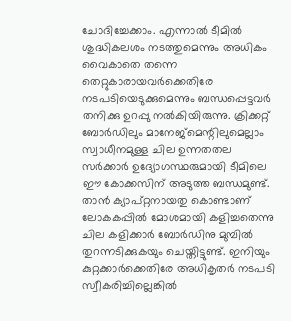ചോദിച്ചേക്കാം. എന്നാല്‍ ടീമില്‍ ശുദ്ധികലശം നടത്തുമെന്നും അധികം വൈകാതെ തന്നെ തെറ്റുകാരായവര്‍ക്കെതിരേ നടപടിയെടുക്കുമെന്നും ബന്ധപ്പെട്ടവര്‍ തനിക്കു ഉറപ്പു നല്‍കിയിരുന്നു. ക്രിക്കറ്റ് ബോര്‍ഡിലും മാനേജ്‌മെന്റിലുമെല്ലാം സ്വാധീനമുള്ള ചില ഉന്നതതല സര്‍ക്കാര്‍ ഉദ്യോഗസ്ഥരുമായി ടീമിലെ ഈ കോക്കസിന് അടുത്ത ബന്ധമുണ്ട്. താന്‍ ക്യാപ്റ്റനായതു കൊണ്ടാണ് ലോകകപ്പില്‍ മോശമായി കളിച്ചതെന്നു ചില കളിക്കാര്‍ ബോര്‍ഡിനു മുമ്പില്‍ തുറന്നടിക്കുകയും ചെയ്തിട്ടുണ്ട്. ഇനിയും കുറ്റക്കാര്‍ക്കെതിരേ അധികൃതര്‍ നടപടി സ്വീകരിച്ചില്ലെങ്കില്‍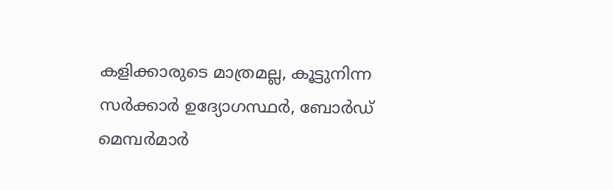കളിക്കാരുടെ മാത്രമല്ല, കൂട്ടുനിന്ന സര്‍ക്കാര്‍ ഉദ്യോഗസ്ഥര്‍, ബോര്‍ഡ് മെമ്പര്‍മാര്‍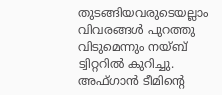തുടങ്ങിയവരുടെയല്ലാം വിവരങ്ങള്‍ പുറത്തു വിടുമെന്നും നയ്ബ് ട്വിറ്ററില്‍ കുറിച്ചു. അഫ്ഗാന്‍ ടീമിന്റെ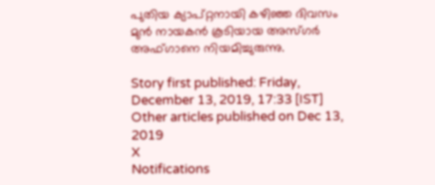പുതിയ ക്യാപ്റ്റനായി കഴിഞ്ഞ ദിവസം മുന്‍ നായകന്‍ കൂടിയായ അസ്ഗര്‍ അഫ്ഗാനെ നിയമിച്ചുരുന്നു.

Story first published: Friday, December 13, 2019, 17:33 [IST]
Other articles published on Dec 13, 2019
X
Notifications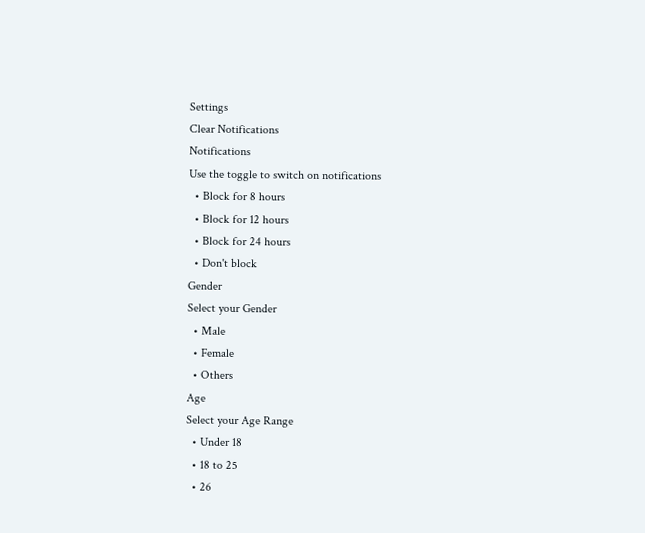Settings
Clear Notifications
Notifications
Use the toggle to switch on notifications
  • Block for 8 hours
  • Block for 12 hours
  • Block for 24 hours
  • Don't block
Gender
Select your Gender
  • Male
  • Female
  • Others
Age
Select your Age Range
  • Under 18
  • 18 to 25
  • 26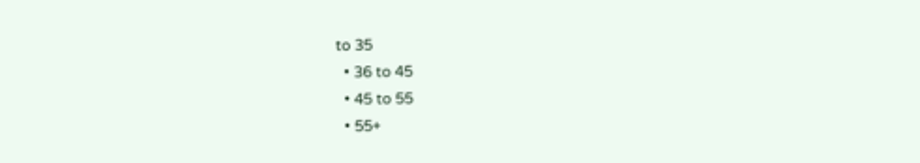to 35
  • 36 to 45
  • 45 to 55
  • 55+